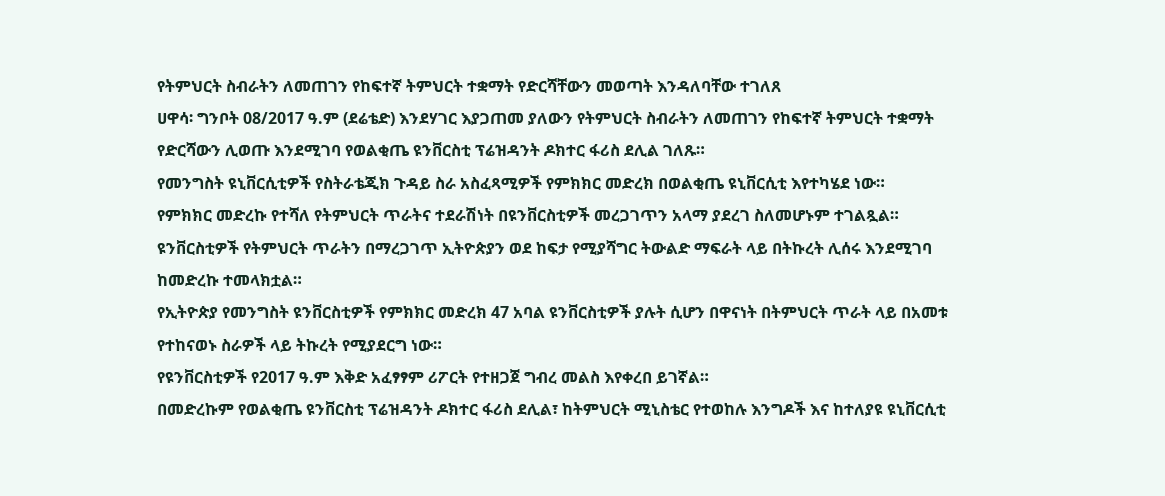የትምህርት ስብራትን ለመጠገን የከፍተኛ ትምህርት ተቋማት የድርሻቸውን መወጣት እንዳለባቸው ተገለጸ
ሀዋሳ፡ ግንቦት 08/2017 ዓ.ም (ደሬቴድ) እንደሃገር እያጋጠመ ያለውን የትምህርት ስብራትን ለመጠገን የከፍተኛ ትምህርት ተቋማት የድርሻውን ሊወጡ እንደሚገባ የወልቂጤ ዩንቨርስቲ ፕሬዝዳንት ዶክተር ፋሪስ ደሊል ገለጹ።
የመንግስት ዩኒቨርሲቲዎች የስትራቴጂክ ጉዳይ ስራ አስፈጻሚዎች የምክክር መድረክ በወልቂጤ ዩኒቨርሲቲ እየተካሄደ ነው።
የምክክር መድረኩ የተሻለ የትምህርት ጥራትና ተደራሽነት በዩንቨርስቲዎች መረጋገጥን አላማ ያደረገ ስለመሆኑም ተገልጿል።
ዩንቨርስቲዎች የትምህርት ጥራትን በማረጋገጥ ኢትዮጵያን ወደ ከፍታ የሚያሻግር ትውልድ ማፍራት ላይ በትኩረት ሊሰሩ እንደሚገባ ከመድረኩ ተመላክቷል።
የኢትዮጵያ የመንግስት ዩንቨርስቲዎች የምክክር መድረክ 47 አባል ዩንቨርስቲዎች ያሉት ሲሆን በዋናነት በትምህርት ጥራት ላይ በአመቱ የተከናወኑ ስራዎች ላይ ትኩረት የሚያደርግ ነው።
የዩንቨርስቲዎች የ2017 ዓ.ም እቅድ አፈፃፃም ሪፖርት የተዘጋጀ ግብረ መልስ እየቀረበ ይገኛል።
በመድረኩም የወልቂጤ ዩንቨርስቲ ፕሬዝዳንት ዶክተር ፋሪስ ደሊል፣ ከትምህርት ሚኒስቴር የተወከሉ እንግዶች እና ከተለያዩ ዩኒቨርሲቲ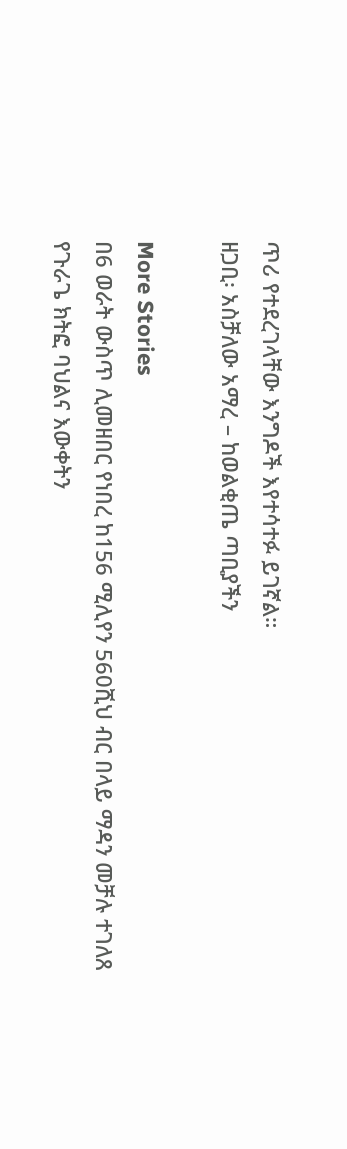ጥሪ የተደረገላቸው እንግዶች እየተሳተፉ ይገኛል።
ዘጋቢ፡ አስቻለው አማረ – ከወልቂጤ ጣቢያችን

More Stories
በ6 ወራት ውስጥ ሊመዘበር የነበረ ከ156 ሚሊየን 560ሺህ ብር በላይ ማዳን መቻሉ ተገለጸ
የጉራጌ ክትፎ ባህልና እውቀትን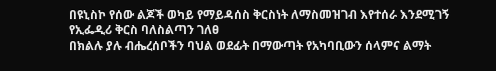በዩኒስኮ የሰው ልጆች ወካይ የማይዳሰስ ቅርስነት ለማስመዝገብ እየተሰራ እንደሚገኝ የኢፌዲሪ ቅርስ ባለስልጣን ገለፀ
በክልሉ ያሉ ብሔረሰቦችን ባህል ወደፊት በማውጣት የአካባቢውን ሰላምና ልማት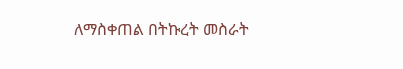ለማስቀጠል በትኩረት መስራት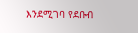እንደሚገባ የደቡብ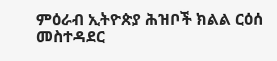ምዕራብ ኢትዮጵያ ሕዝቦች ክልል ርዕሰ መስተዳደር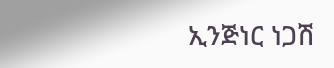ኢንጅነር ነጋሽ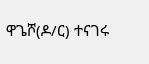ዋጌሾ(ዶ/ር) ተናገሩ